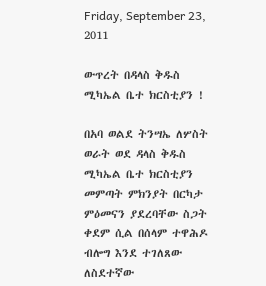Friday, September 23, 2011

ውጥረት በዳላስ ቅዱስ ሚካኤል ቤተ ክርስቲያን !

በአባ ወልደ ትንሣኤ ለሦስት ወራት ወደ ዳላስ ቅዱስ ሚካኤል ቤተ ክርስቲያን መምጣት ምክንያት በርካታ ምዕመናን ያደረባቸው ስጋት ቀደም ሲል በሰላም ተዋሕዶ ብሎግ እንደ ተገለጸው ለስደተኛው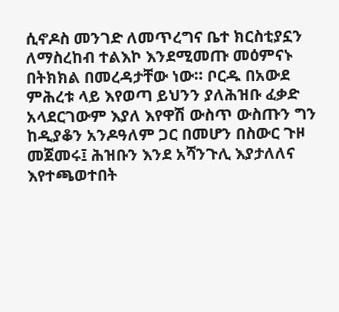ሲኖዶስ መንገድ ለመጥረግና ቤተ ክርስቲያኗን ለማስረከብ ተልእኮ እንደሚመጡ መዕምናኑ በትክክል በመረዳታቸው ነው። ቦርዱ በአውደ ምሕረቱ ላይ እየወጣ ይህንን ያለሕዝቡ ፈቃድ አላደርገውም እያለ እየዋሽ ውስጥ ውስጡን ግን ከዲያቆን አንዶዓለም ጋር በመሆን በስውር ጉዞ መጀመሩ፤ ሕዝቡን እንደ አሻንጉሊ እያታለለና እየተጫወተበት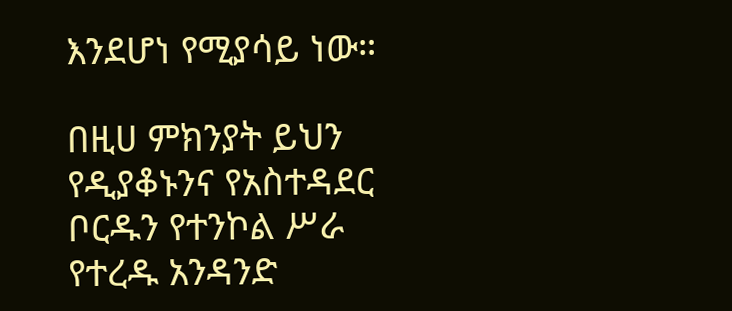እንደሆነ የሚያሳይ ነው።

በዚሀ ምክንያት ይህን የዲያቆኑንና የአስተዳደር ቦርዱን የተንኮል ሥራ የተረዱ አንዳንድ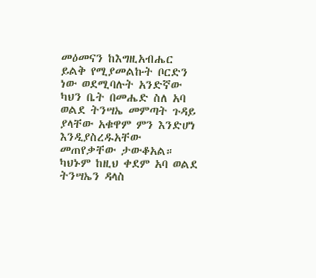መዕመናን ከእግዚአብሔር ይልቅ የሚያመልኩት ቦርድን ነው ወደሚባሉት አንድኛው ካህን ቤት በመሔድ ስለ አባ ወልደ ትንሣኤ መምጣት ጉዳይ ያላቸው አቁዋም ምን እንድሆነ እንዲያስረዱአቸው መጠየቃቸው ታውቆአል። ካህኑም ከዚህ ቀደም አባ ወልደ ትንሣኤን ዳላስ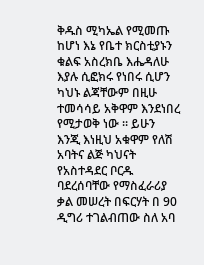ቅዱስ ሚካኤል የሚመጡ ከሆነ እኔ የቤተ ክርስቲያኑን ቁልፍ አስረክቤ እሔዳለሁ እያሉ ሲፎክሩ የነበሩ ሲሆን ካህኑ ልጃቸውም በዚሁ ተመሳሳይ አቅዋም እንደነበረ የሚታወቅ ነው ። ይሁን እንጂ እነዚህ አቁዋም የለሽ አባትና ልጅ ካህናት የአስተዳደር ቦርዱ ባደረሰባቸው የማስፈራሪያ ቃል መሠረት በፍርሃት በ 90 ዲግሪ ተገልብጠው ስለ አባ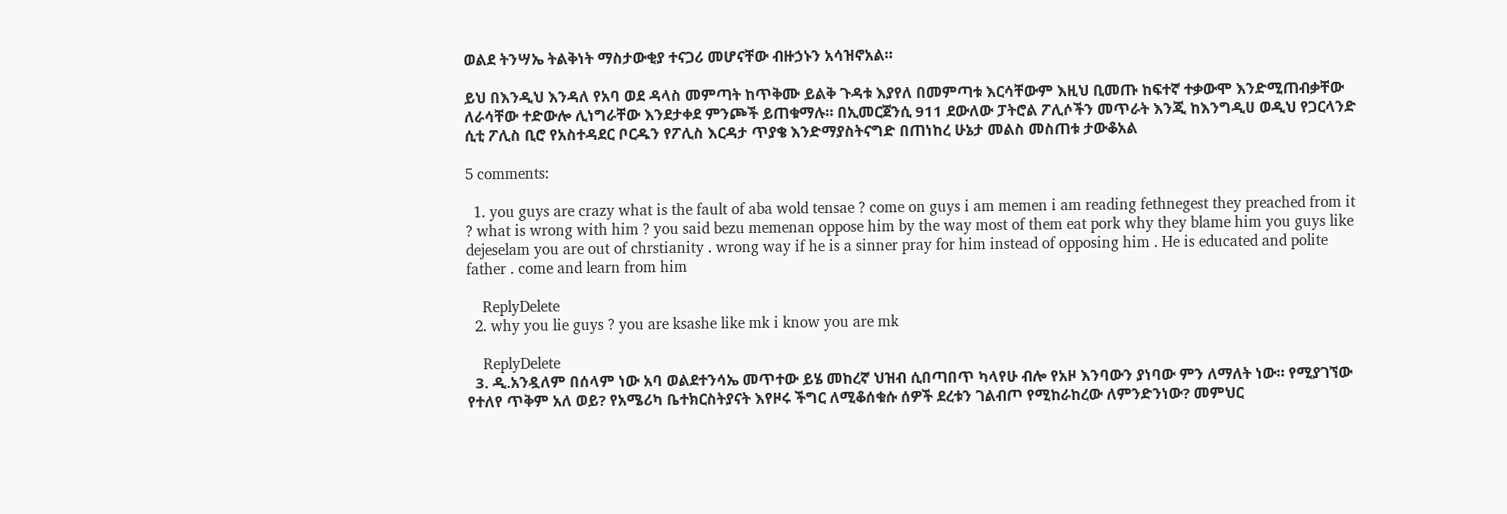ወልደ ትንሣኤ ትልቅነት ማስታውቂያ ተናጋሪ መሆናቸው ብዙኃኑን አሳዝኖአል።

ይህ በእንዲህ እንዳለ የአባ ወደ ዳላስ መምጣት ከጥቅሙ ይልቅ ጉዳቱ እያየለ በመምጣቱ እርሳቸውም እዚህ ቢመጡ ከፍተኛ ተቃውሞ እንድሚጠብቃቸው ለራሳቸው ተድውሎ ሊነግራቸው እንደታቀደ ምንጮች ይጠቁማሉ። በኢመርጀንሲ 911 ደውለው ፓትሮል ፖሊሶችን መጥራት እንጂ ከእንግዲሀ ወዲህ የጋርላንድ ሲቲ ፖሊስ ቢሮ የአስተዳደር ቦርዱን የፖሊስ እርዳታ ጥያቄ እንድማያስትናግድ በጠነከረ ሁኔታ መልስ መስጠቱ ታውቆአል

5 comments:

  1. you guys are crazy what is the fault of aba wold tensae ? come on guys i am memen i am reading fethnegest they preached from it ? what is wrong with him ? you said bezu memenan oppose him by the way most of them eat pork why they blame him you guys like dejeselam you are out of chrstianity . wrong way if he is a sinner pray for him instead of opposing him . He is educated and polite father . come and learn from him

    ReplyDelete
  2. why you lie guys ? you are ksashe like mk i know you are mk

    ReplyDelete
  3. ዲ.አንዷለም በሰላም ነው አባ ወልደተንሳኤ መጥተው ይሄ መከረኛ ህዝብ ሲበጣበጥ ካላየሁ ብሎ የአዞ እንባውን ያነባው ምን ለማለት ነው። የሚያገኘው የተለየ ጥቅም አለ ወይ? የአሜሪካ ቤተክርስትያናት እየዞሩ ችግር ለሚቆሰቁሱ ሰዎች ደረቱን ገልብጦ የሚከራከረው ለምንድንነው? መምህር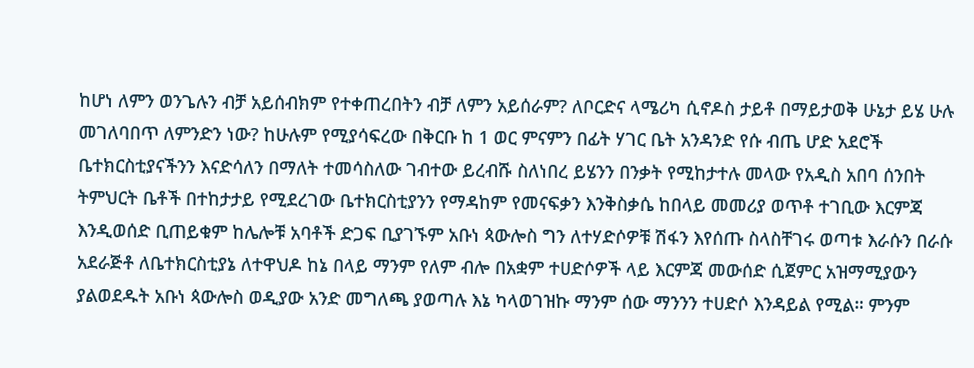ከሆነ ለምን ወንጌሉን ብቻ አይሰብክም የተቀጠረበትን ብቻ ለምን አይሰራም? ለቦርድና ላሜሪካ ሲኖዶስ ታይቶ በማይታወቅ ሁኔታ ይሄ ሁሉ መገለባበጥ ለምንድን ነው? ከሁሉም የሚያሳፍረው በቅርቡ ከ 1 ወር ምናምን በፊት ሃገር ቤት አንዳንድ የሱ ብጤ ሆድ አደሮች ቤተክርስቲያናችንን እናድሳለን በማለት ተመሳስለው ገብተው ይረብሹ ስለነበረ ይሄንን በንቃት የሚከታተሉ መላው የአዲስ አበባ ሰንበት ትምህርት ቤቶች በተከታታይ የሚደረገው ቤተክርስቲያንን የማዳከም የመናፍቃን እንቅስቃሴ ከበላይ መመሪያ ወጥቶ ተገቢው እርምጃ እንዲወሰድ ቢጠይቁም ከሌሎቹ አባቶች ድጋፍ ቢያገኙም አቡነ ጳውሎስ ግን ለተሃድሶዎቹ ሽፋን እየሰጡ ስላስቸገሩ ወጣቱ እራሱን በራሱ አደራጅቶ ለቤተክርስቲያኔ ለተዋህዶ ከኔ በላይ ማንም የለም ብሎ በአቋም ተሀድሶዎች ላይ እርምጃ መውሰድ ሲጀምር አዝማሚያውን ያልወደዱት አቡነ ጳውሎስ ወዲያው አንድ መግለጫ ያወጣሉ እኔ ካላወገዝኩ ማንም ሰው ማንንን ተሀድሶ እንዳይል የሚል። ምንም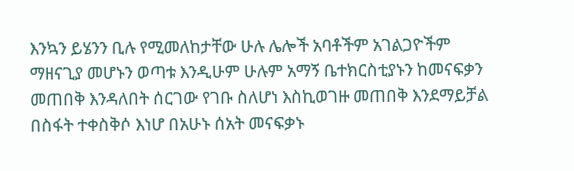እንኳን ይሄንን ቢሉ የሚመለከታቸው ሁሉ ሌሎች አባቶችም አገልጋዮችም ማዘናጊያ መሆኑን ወጣቱ እንዲሁም ሁሉም አማኝ ቤተክርስቲያኑን ከመናፍቃን መጠበቅ እንዳለበት ሰርገው የገቡ ስለሆነ እስኪወገዙ መጠበቅ እንደማይቻል በስፋት ተቀስቅሶ እነሆ በአሁኑ ሰአት መናፍቃኑ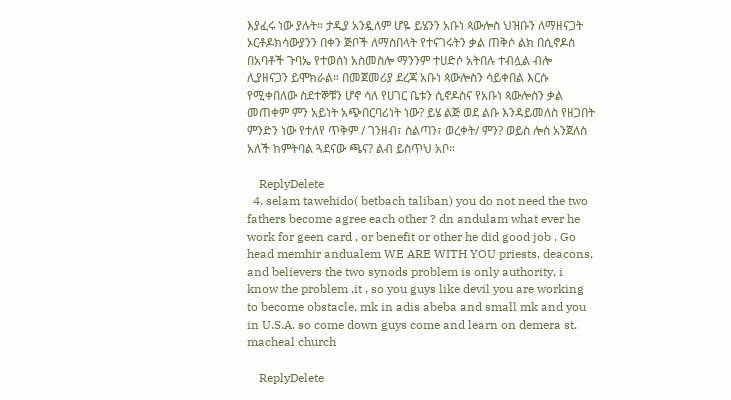እያፈሩ ነው ያሉት። ታዲያ አንዷለም ሆዬ ይሄንን አቡነ ጳውሎስ ህዝቡን ለማዘናጋት ኦርቶዶክሳውያንን በቀን ጅቦች ለማስበላት የተናገሩትን ቃል ጠቅሶ ልክ በሲኖዶስ በአባቶች ጉባኤ የተወሰነ አስመስሎ ማንንም ተሀድሶ አትበሉ ተብሏል ብሎ ሊያዘናጋን ይሞክራል። በመጀመሪያ ደረጃ አቡነ ጳውሎስን ሳይቀበል እርሱ የሚቀበለው ስደተኞቹን ሆኖ ሳለ የሀገር ቤቱን ሲኖዶስና የአቡነ ጳውሎስን ቃል መጠቀም ምን አይነት አጭበርባሪነት ነው? ይሄ ልጅ ወደ ልቡ እንዳይመለስ የዘጋበት ምንድን ነው የተለየ ጥቅም / ገንዘብ፣ ስልጣን፣ ወረቀት/ ምን? ወይስ ሎስ አንጀለስ አለች ከምትባል ጓደናው ጫና? ልብ ይስጥህ አቦ።

    ReplyDelete
  4. selam tawehido( betbach taliban) you do not need the two fathers become agree each other ? dn andulam what ever he work for geen card , or benefit or other he did good job . Go head memhir andualem WE ARE WITH YOU priests, deacons, and believers the two synods problem is only authority, i know the problem ,it , so you guys like devil you are working to become obstacle. mk in adis abeba and small mk and you in U.S.A. so come down guys come and learn on demera st. macheal church

    ReplyDelete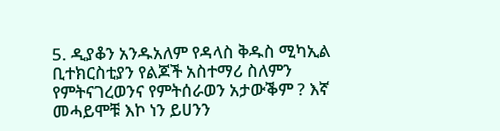5. ዲያቆን አንዱአለም የዳላስ ቅዱስ ሚካኢል ቢተክርስቲያን የልጆች አስተማሪ ስለምን የምትናገረወንና የምትሰራወን አታውቕም ? እኛ መሓይሞቹ እኮ ነን ይሀንን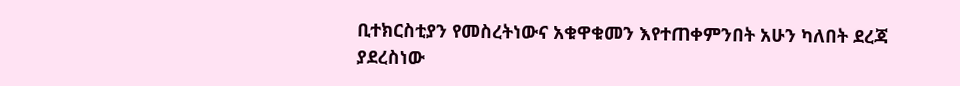ቢተክርስቲያን የመስረትነውና አቁዋቁመን እየተጠቀምንበት አሁን ካለበት ደረጃ ያደረስነው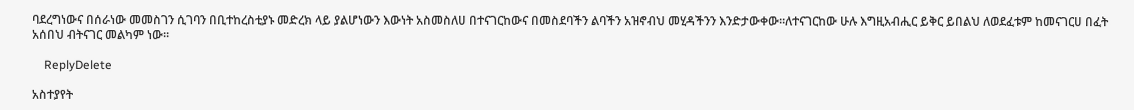ባደረግነውና በሰራነው መመስገን ሲገባን በቢተከረስቲያኑ መድረክ ላይ ያልሆነውን እውነት አስመስለሀ በተናገርከውና በመስደባችን ልባችን አዝኖብህ መሂዳችንን እንድታውቀው።ለተናገርከው ሁሉ እግዚአብሒር ይቅር ይበልህ ለወደፈቱም ከመናገርሀ በፈት አሰበህ ብትናገር መልካም ነው።

    ReplyDelete

አስተያየት